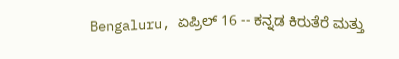Bengaluru, ಏಪ್ರಿಲ್ 16 -- ಕನ್ನಡ ಕಿರುತೆರೆ ಮತ್ತು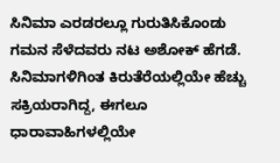ಸಿನಿಮಾ ಎರಡರಲ್ಲೂ ಗುರುತಿಸಿಕೊಂಡು ಗಮನ ಸೆಳೆದವರು ನಟ ಅಶೋಕ್ ಹೆಗಡೆ. ಸಿನಿಮಾಗಳಿಗಿಂತ ಕಿರುತೆರೆಯಲ್ಲಿಯೇ ಹೆಚ್ಚು ಸಕ್ರಿಯರಾಗಿದ್ದ, ಈಗಲೂ ಧಾರಾವಾಹಿಗಳಲ್ಲಿಯೇ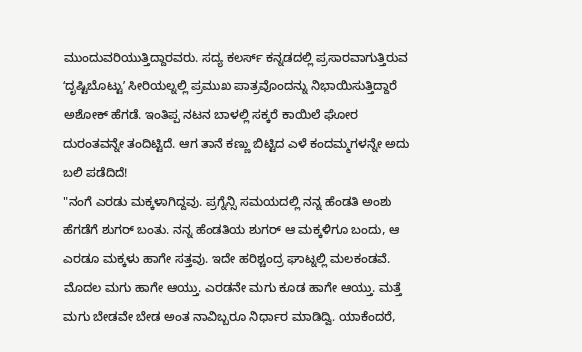ಮುಂದುವರಿಯುತ್ತಿದ್ದಾರವರು. ಸದ್ಯ ಕಲರ್ಸ್ ಕನ್ನಡದಲ್ಲಿ ಪ್ರಸಾರವಾಗುತ್ತಿರುವ ʻದೃಷ್ಟಿಬೊಟ್ಟುʼ ಸೀರಿಯಲ್ನಲ್ಲಿ ಪ್ರಮುಖ ಪಾತ್ರವೊಂದನ್ನು ನಿಭಾಯಿಸುತ್ತಿದ್ದಾರೆ ಅಶೋಕ್ ಹೆಗಡೆ. ಇಂತಿಪ್ಪ ನಟನ ಬಾಳಲ್ಲಿ ಸಕ್ಕರೆ ಕಾಯಿಲೆ ಘೋರ ದುರಂತವನ್ನೇ ತಂದಿಟ್ಟಿದೆ. ಆಗ ತಾನೆ ಕಣ್ಣು ಬಿಟ್ಟಿದ ಎಳೆ ಕಂದಮ್ಮಗಳನ್ನೇ ಅದು ಬಲಿ ಪಡೆದಿದೆ!
"ನಂಗೆ ಎರಡು ಮಕ್ಕಳಾಗಿದ್ದವು. ಪ್ರಗ್ನೆನ್ಸಿ ಸಮಯದಲ್ಲಿ ನನ್ನ ಹೆಂಡತಿ ಅಂಶು ಹೆಗಡೆಗೆ ಶುಗರ್ ಬಂತು. ನನ್ನ ಹೆಂಡತಿಯ ಶುಗರ್ ಆ ಮಕ್ಕಳಿಗೂ ಬಂದು, ಆ ಎರಡೂ ಮಕ್ಕಳು ಹಾಗೇ ಸತ್ತವು. ಇದೇ ಹರಿಶ್ಚಂದ್ರ ಘಾಟ್ನಲ್ಲಿ ಮಲಕಂಡವೆ. ಮೊದಲ ಮಗು ಹಾಗೇ ಆಯ್ತು. ಎರಡನೇ ಮಗು ಕೂಡ ಹಾಗೇ ಆಯ್ತು. ಮತ್ತೆ ಮಗು ಬೇಡವೇ ಬೇಡ ಅಂತ ನಾವಿಬ್ಬರೂ ನಿರ್ಧಾರ ಮಾಡಿದ್ವಿ. ಯಾಕೆಂದರೆ,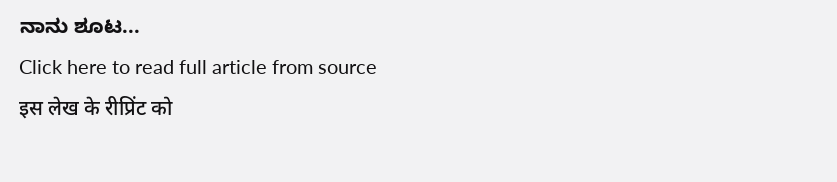ನಾನು ಶೂಟ...
Click here to read full article from source
इस लेख के रीप्रिंट को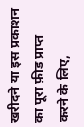खरीदने या इस प्रकाशन का पूरा फ़ीड प्राप्त करने के लिए,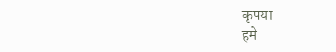कृपया
हमे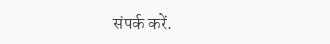संपर्क करें.